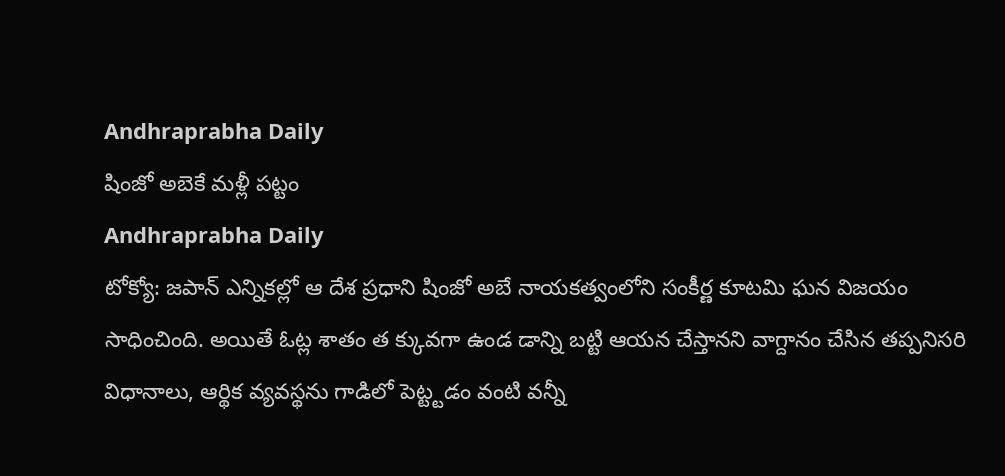Andhraprabha Daily
షింజో అబెకే మళ్లీ పట్టం
Andhraprabha Daily
టోక్యో: జపాన్ ఎన్నికల్లో ఆ దేశ ప్రధాని షింజో అబే నాయకత్వంలోని సంకీర్ణ కూటమి ఘన విజయం సాధించింది. అయితే ఓట్ల శాతం త క్కువగా ఉండ డాన్ని బట్టి ఆయన చేస్తానని వాగ్దానం చేసిన తప్పనిసరి విధానాలు, ఆర్థిక వ్యవస్థను గాడిలో పెట్ట్టడం వంటి వన్నీ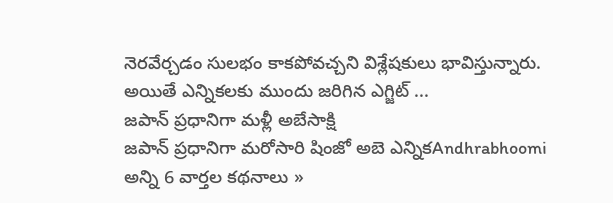నెరవేర్చడం సులభం కాకపోవచ్చని విశ్లేషకులు భావిస్తున్నారు. అయితే ఎన్నికలకు ముందు జరిగిన ఎగ్జిట్ ...
జపాన్ ప్రధానిగా మళ్లీ అబేసాక్షి
జపాన్ ప్రధానిగా మరోసారి షింజో అబె ఎన్నికAndhrabhoomi
అన్ని 6 వార్తల కథనాలు »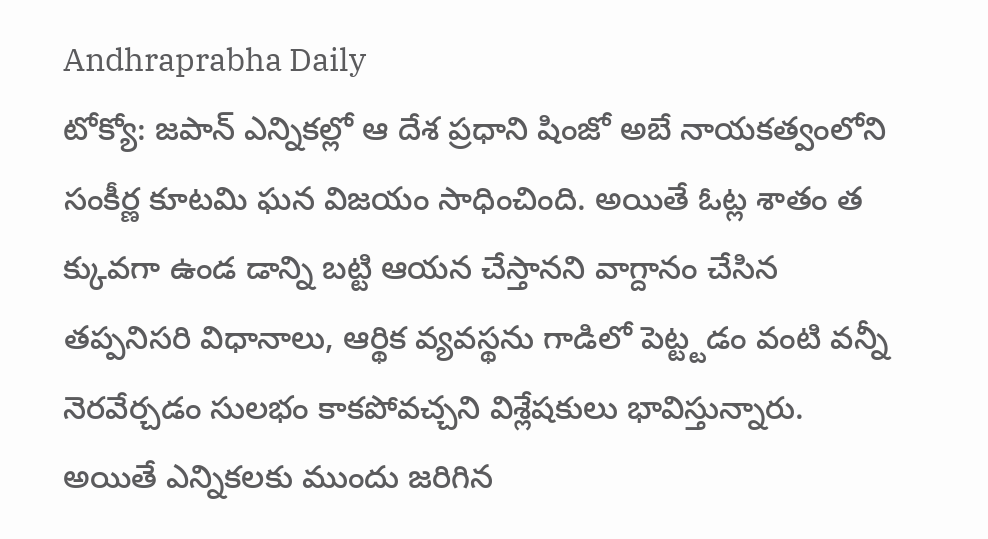Andhraprabha Daily
టోక్యో: జపాన్ ఎన్నికల్లో ఆ దేశ ప్రధాని షింజో అబే నాయకత్వంలోని సంకీర్ణ కూటమి ఘన విజయం సాధించింది. అయితే ఓట్ల శాతం త క్కువగా ఉండ డాన్ని బట్టి ఆయన చేస్తానని వాగ్దానం చేసిన తప్పనిసరి విధానాలు, ఆర్థిక వ్యవస్థను గాడిలో పెట్ట్టడం వంటి వన్నీ నెరవేర్చడం సులభం కాకపోవచ్చని విశ్లేషకులు భావిస్తున్నారు. అయితే ఎన్నికలకు ముందు జరిగిన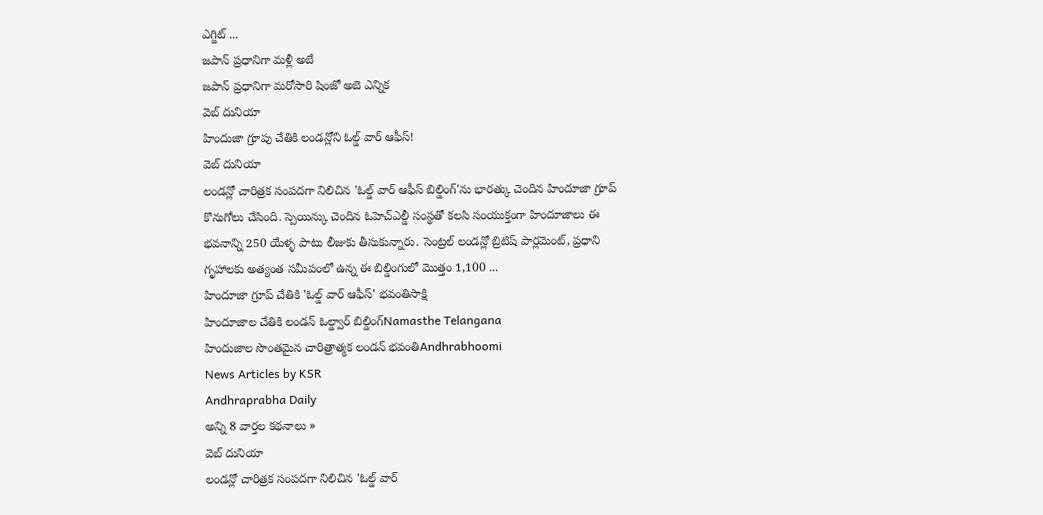ఎగ్జిట్ ...
జపాన్ ప్రధానిగా మళ్లీ అబే
జపాన్ ప్రధానిగా మరోసారి షింజో అబె ఎన్నిక
వెబ్ దునియా
హిందుజా గ్రూపు చేతికి లండన్లోని ఓల్డ్ వార్ ఆఫీస్!
వెబ్ దునియా
లండన్లో చారిత్రక సంపదగా నిలిచిన 'ఓల్డ్ వార్ ఆఫీస్ బిల్డింగ్'ను భారత్కు చెందిన హిందూజా గ్రూప్ కొనుగోలు చేసింది. స్పెయిన్కు చెందిన ఓహెచ్ఎల్డీ సంస్థతో కలసి సంయుక్తంగా హిందూజాలు ఈ భవనాన్ని 250 యేళ్ళ పాటు లీజుకు తీసుకున్నారు. సెంట్రల్ లండన్లో బ్రిటిష్ పార్లమెంట్, ప్రధాని గృహాలకు అత్యంత సమీపంలో ఉన్న ఈ బిల్డింగులో మొత్తం 1,100 ...
హిందూజా గ్రూప్ చేతికి 'ఓల్డ్ వార్ ఆఫీస్' భవంతిసాక్షి
హిందూజాల చేతికి లండన్ ఓల్డ్వార్ బిల్డింగ్Namasthe Telangana
హిందుజాల సొంతమైన చారిత్రాత్మక లండన్ భవంతిAndhrabhoomi
News Articles by KSR
Andhraprabha Daily
అన్ని 8 వార్తల కథనాలు »
వెబ్ దునియా
లండన్లో చారిత్రక సంపదగా నిలిచిన 'ఓల్డ్ వార్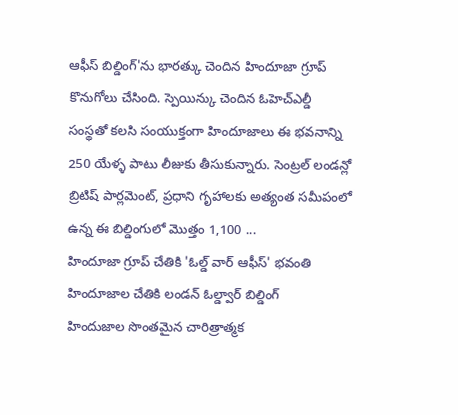ఆఫీస్ బిల్డింగ్'ను భారత్కు చెందిన హిందూజా గ్రూప్ కొనుగోలు చేసింది. స్పెయిన్కు చెందిన ఓహెచ్ఎల్డీ సంస్థతో కలసి సంయుక్తంగా హిందూజాలు ఈ భవనాన్ని 250 యేళ్ళ పాటు లీజుకు తీసుకున్నారు. సెంట్రల్ లండన్లో బ్రిటిష్ పార్లమెంట్, ప్రధాని గృహాలకు అత్యంత సమీపంలో ఉన్న ఈ బిల్డింగులో మొత్తం 1,100 ...
హిందూజా గ్రూప్ చేతికి 'ఓల్డ్ వార్ ఆఫీస్' భవంతి
హిందూజాల చేతికి లండన్ ఓల్డ్వార్ బిల్డింగ్
హిందుజాల సొంతమైన చారిత్రాత్మక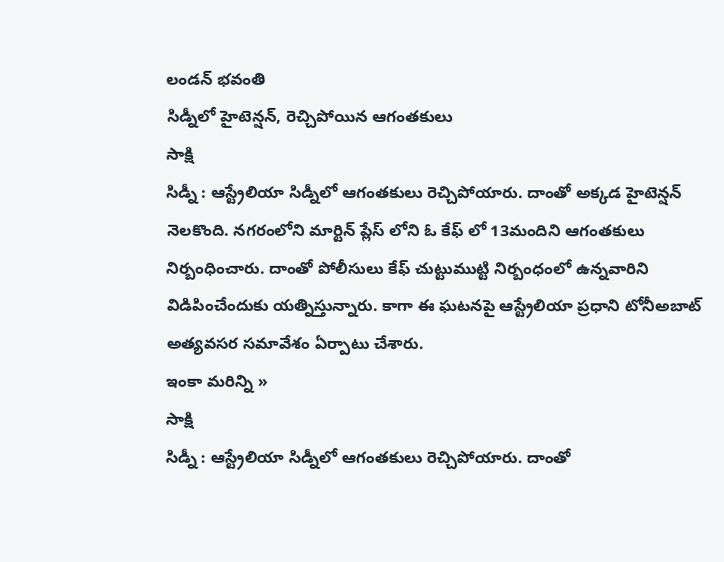లండన్ భవంతి
సిడ్నీలో హైటెన్షన్, రెచ్చిపోయిన ఆగంతకులు
సాక్షి
సిడ్నీ : ఆస్ట్రేలియా సిడ్నీలో ఆగంతకులు రెచ్చిపోయారు. దాంతో అక్కడ హైటెన్షన్ నెలకొంది. నగరంలోని మార్టిన్ ప్లేస్ లోని ఓ కేఫ్ లో 13మందిని ఆగంతకులు నిర్బంధించారు. దాంతో పోలీసులు కేఫ్ చుట్టుముట్టి నిర్బంధంలో ఉన్నవారిని విడిపించేందుకు యత్నిస్తున్నారు. కాగా ఈ ఘటనపై ఆస్ట్రేలియా ప్రధాని టోనీఅబాట్ అత్యవసర సమావేశం ఏర్పాటు చేశారు.
ఇంకా మరిన్ని »
సాక్షి
సిడ్నీ : ఆస్ట్రేలియా సిడ్నీలో ఆగంతకులు రెచ్చిపోయారు. దాంతో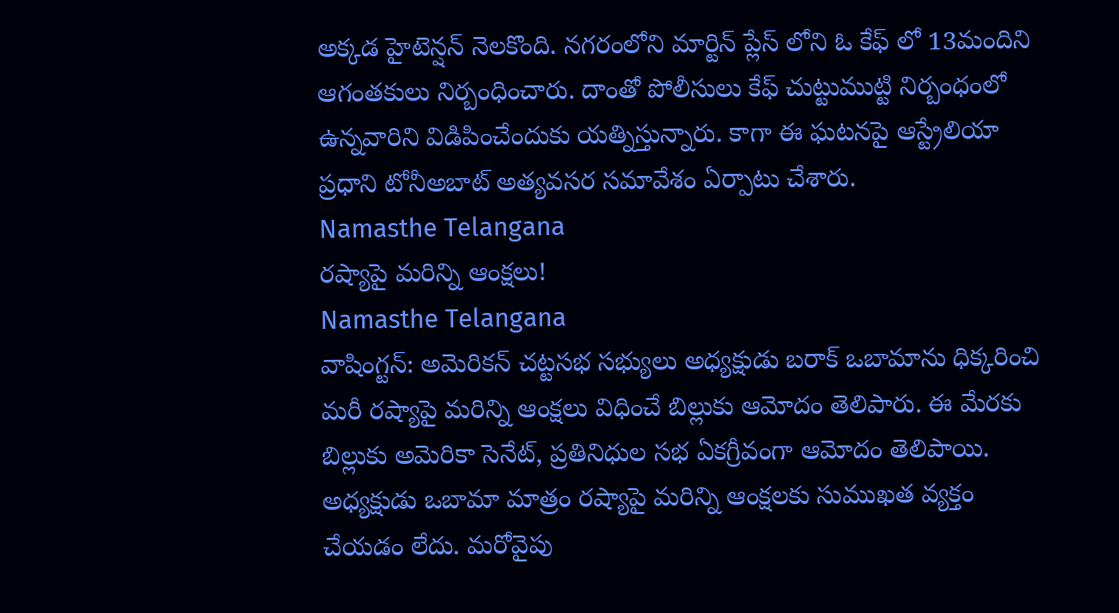అక్కడ హైటెన్షన్ నెలకొంది. నగరంలోని మార్టిన్ ప్లేస్ లోని ఓ కేఫ్ లో 13మందిని ఆగంతకులు నిర్బంధించారు. దాంతో పోలీసులు కేఫ్ చుట్టుముట్టి నిర్బంధంలో ఉన్నవారిని విడిపించేందుకు యత్నిస్తున్నారు. కాగా ఈ ఘటనపై ఆస్ట్రేలియా ప్రధాని టోనీఅబాట్ అత్యవసర సమావేశం ఏర్పాటు చేశారు.
Namasthe Telangana
రష్యాపై మరిన్ని ఆంక్షలు!
Namasthe Telangana
వాషింగ్టన్: అమెరికన్ చట్టసభ సభ్యులు అధ్యక్షుడు బరాక్ ఒబామాను ధిక్కరించి మరీ రష్యాపై మరిన్ని ఆంక్షలు విధించే బిల్లుకు ఆమోదం తెలిపారు. ఈ మేరకు బిల్లుకు అమెరికా సెనేట్, ప్రతినిధుల సభ ఏకగ్రీవంగా ఆమోదం తెలిపాయి. అధ్యక్షుడు ఒబామా మాత్రం రష్యాపై మరిన్ని ఆంక్షలకు సుముఖత వ్యక్తం చేయడం లేదు. మరోవైపు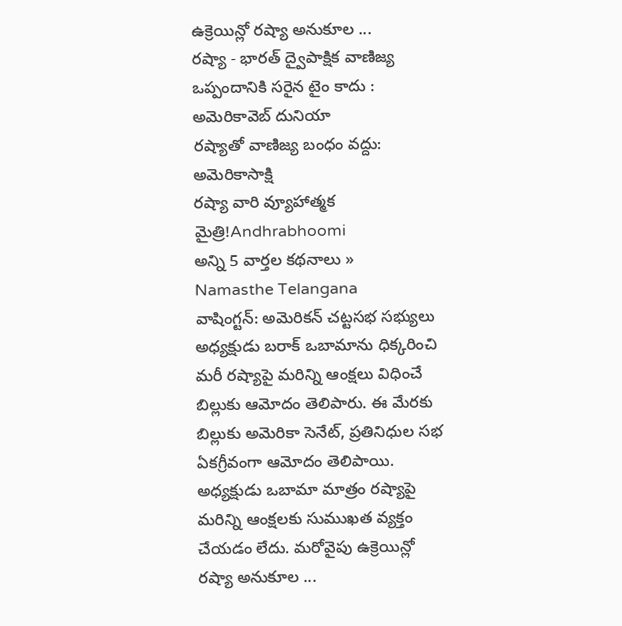ఉక్రెయిన్లో రష్యా అనుకూల ...
రష్యా - భారత్ ద్వైపాక్షిక వాణిజ్య ఒప్పందానికి సరైన టైం కాదు : అమెరికావెబ్ దునియా
రష్యాతో వాణిజ్య బంధం వద్దు: అమెరికాసాక్షి
రష్యా వారి వ్యూహాత్మక మైత్రి!Andhrabhoomi
అన్ని 5 వార్తల కథనాలు »
Namasthe Telangana
వాషింగ్టన్: అమెరికన్ చట్టసభ సభ్యులు అధ్యక్షుడు బరాక్ ఒబామాను ధిక్కరించి మరీ రష్యాపై మరిన్ని ఆంక్షలు విధించే బిల్లుకు ఆమోదం తెలిపారు. ఈ మేరకు బిల్లుకు అమెరికా సెనేట్, ప్రతినిధుల సభ ఏకగ్రీవంగా ఆమోదం తెలిపాయి. అధ్యక్షుడు ఒబామా మాత్రం రష్యాపై మరిన్ని ఆంక్షలకు సుముఖత వ్యక్తం చేయడం లేదు. మరోవైపు ఉక్రెయిన్లో రష్యా అనుకూల ...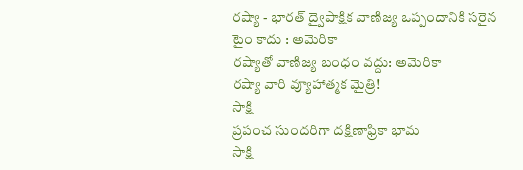రష్యా - భారత్ ద్వైపాక్షిక వాణిజ్య ఒప్పందానికి సరైన టైం కాదు : అమెరికా
రష్యాతో వాణిజ్య బంధం వద్దు: అమెరికా
రష్యా వారి వ్యూహాత్మక మైత్రి!
సాక్షి
ప్రపంచ సుందరిగా దక్షిణాఫ్రికా భామ
సాక్షి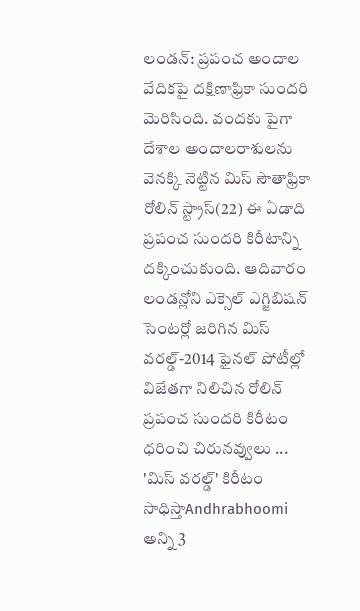లండన్: ప్రపంచ అందాల వేదికపై దక్షిణాఫ్రికా సుందరి మెరిసింది. వందకు పైగా దేశాల అందాలరాశులను వెనక్కి నెట్టిన మిస్ సౌతాఫ్రికా రోలిన్ స్ట్రాస్(22) ఈ ఏడాది ప్రపంచ సుందరి కిరీటాన్ని దక్కించుకుంది. ఆదివారం లండన్లోని ఎక్సెల్ ఎగ్జిబిషన్ సెంటర్లో జరిగిన మిస్ వరల్డ్-2014 ఫైనల్ పోటీల్లో విజేతగా నిలిచిన రోలిన్ ప్రపంచ సుందరి కిరీటం ధరించి చిరునవ్వులు ...
'మిస్ వరల్డ్' కిరీటం సాధిస్తాAndhrabhoomi
అన్ని 3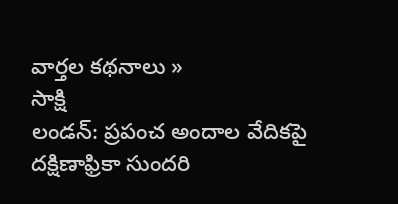వార్తల కథనాలు »
సాక్షి
లండన్: ప్రపంచ అందాల వేదికపై దక్షిణాఫ్రికా సుందరి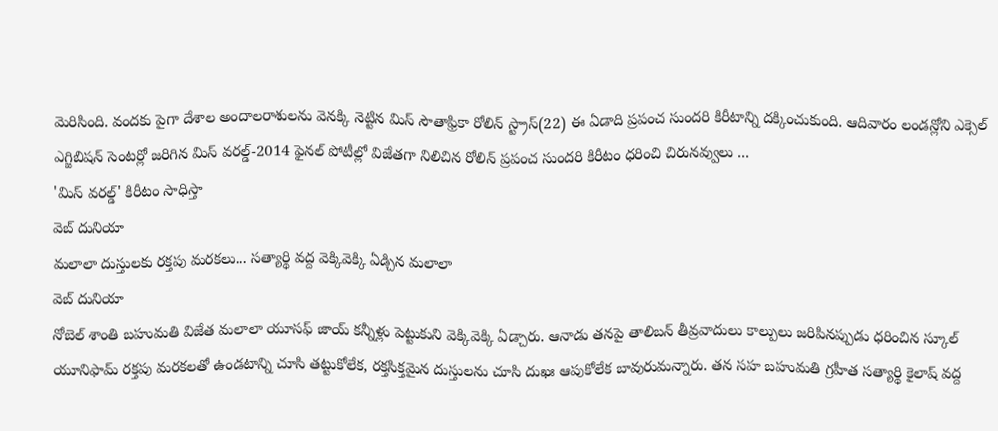మెరిసింది. వందకు పైగా దేశాల అందాలరాశులను వెనక్కి నెట్టిన మిస్ సౌతాఫ్రికా రోలిన్ స్ట్రాస్(22) ఈ ఏడాది ప్రపంచ సుందరి కిరీటాన్ని దక్కించుకుంది. ఆదివారం లండన్లోని ఎక్సెల్ ఎగ్జిబిషన్ సెంటర్లో జరిగిన మిస్ వరల్డ్-2014 ఫైనల్ పోటీల్లో విజేతగా నిలిచిన రోలిన్ ప్రపంచ సుందరి కిరీటం ధరించి చిరునవ్వులు ...
'మిస్ వరల్డ్' కిరీటం సాధిస్తా
వెబ్ దునియా
మలాలా దుస్తులకు రక్తపు మరకలు... సత్యార్థి వద్ద వెక్కివెక్కి ఏడ్చిన మలాలా
వెబ్ దునియా
నోబెల్ శాంతి బహుమతి విజేత మలాలా యూసఫ్ జాయ్ కన్నీళ్లు పెట్టుకుని వెక్కివెక్కి ఏడ్చారు. ఆనాడు తనపై తాలిబన్ తీవ్రవాదులు కాల్పులు జరిపినప్పుడు ధరించిన స్కూల్ యూనిఫామ్ రక్తపు మరకలతో ఉండటాన్ని చూసి తట్టుకోలేక, రక్తసిక్తమైన దుస్తులను చూసి దుఖః ఆపుకోలేక బావురుమన్నారు. తన సహ బహుమతి గ్రహీత సత్యార్థి కైలాష్ వద్ద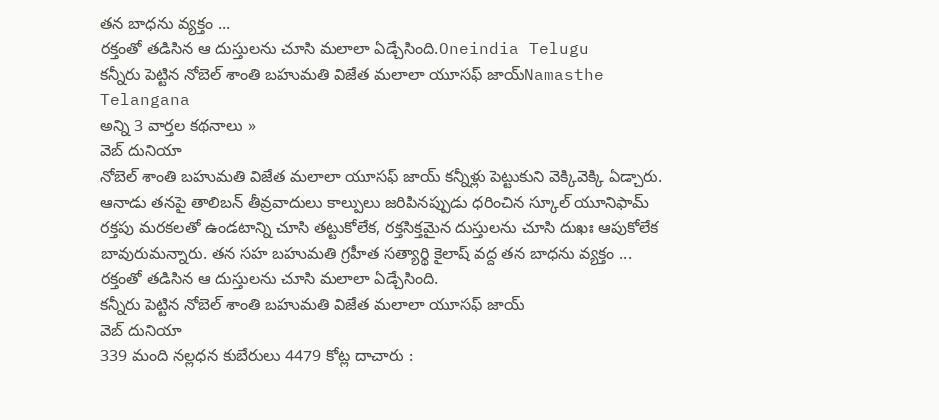తన బాధను వ్యక్తం ...
రక్తంతో తడిసిన ఆ దుస్తులను చూసి మలాలా ఏడ్చేసింది.Oneindia Telugu
కన్నీరు పెట్టిన నోబెల్ శాంతి బహుమతి విజేత మలాలా యూసఫ్ జాయ్Namasthe Telangana
అన్ని 3 వార్తల కథనాలు »
వెబ్ దునియా
నోబెల్ శాంతి బహుమతి విజేత మలాలా యూసఫ్ జాయ్ కన్నీళ్లు పెట్టుకుని వెక్కివెక్కి ఏడ్చారు. ఆనాడు తనపై తాలిబన్ తీవ్రవాదులు కాల్పులు జరిపినప్పుడు ధరించిన స్కూల్ యూనిఫామ్ రక్తపు మరకలతో ఉండటాన్ని చూసి తట్టుకోలేక, రక్తసిక్తమైన దుస్తులను చూసి దుఖః ఆపుకోలేక బావురుమన్నారు. తన సహ బహుమతి గ్రహీత సత్యార్థి కైలాష్ వద్ద తన బాధను వ్యక్తం ...
రక్తంతో తడిసిన ఆ దుస్తులను చూసి మలాలా ఏడ్చేసింది.
కన్నీరు పెట్టిన నోబెల్ శాంతి బహుమతి విజేత మలాలా యూసఫ్ జాయ్
వెబ్ దునియా
339 మంది నల్లధన కుబేరులు 4479 కోట్ల దాచారు :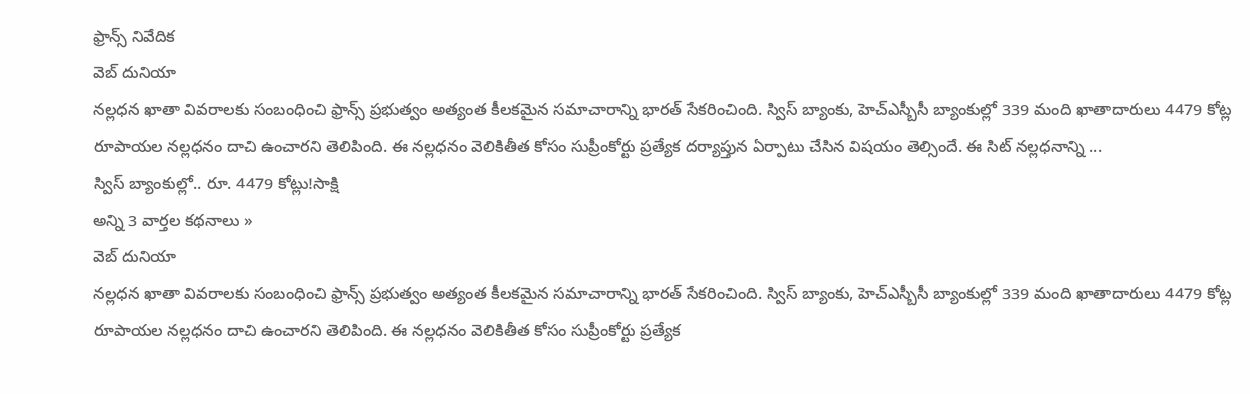ఫ్రాన్స్ నివేదిక
వెబ్ దునియా
నల్లధన ఖాతా వివరాలకు సంబంధించి ఫ్రాన్స్ ప్రభుత్వం అత్యంత కీలకమైన సమాచారాన్ని భారత్ సేకరించింది. స్విస్ బ్యాంకు, హెచ్ఎస్బీసీ బ్యాంకుల్లో 339 మంది ఖాతాదారులు 4479 కోట్ల రూపాయల నల్లధనం దాచి ఉంచారని తెలిపింది. ఈ నల్లధనం వెలికితీత కోసం సుప్రీంకోర్టు ప్రత్యేక దర్యాప్తున ఏర్పాటు చేసిన విషయం తెల్సిందే. ఈ సిట్ నల్లధనాన్ని ...
స్విస్ బ్యాంకుల్లో.. రూ. 4479 కోట్లు!సాక్షి
అన్ని 3 వార్తల కథనాలు »
వెబ్ దునియా
నల్లధన ఖాతా వివరాలకు సంబంధించి ఫ్రాన్స్ ప్రభుత్వం అత్యంత కీలకమైన సమాచారాన్ని భారత్ సేకరించింది. స్విస్ బ్యాంకు, హెచ్ఎస్బీసీ బ్యాంకుల్లో 339 మంది ఖాతాదారులు 4479 కోట్ల రూపాయల నల్లధనం దాచి ఉంచారని తెలిపింది. ఈ నల్లధనం వెలికితీత కోసం సుప్రీంకోర్టు ప్రత్యేక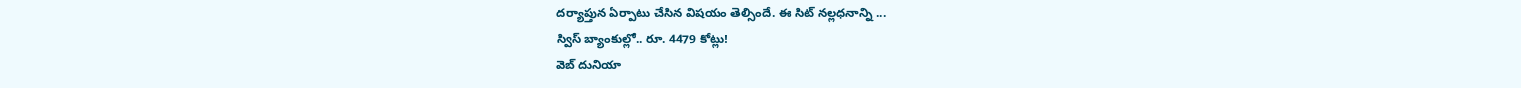దర్యాప్తున ఏర్పాటు చేసిన విషయం తెల్సిందే. ఈ సిట్ నల్లధనాన్ని ...
స్విస్ బ్యాంకుల్లో.. రూ. 4479 కోట్లు!
వెబ్ దునియా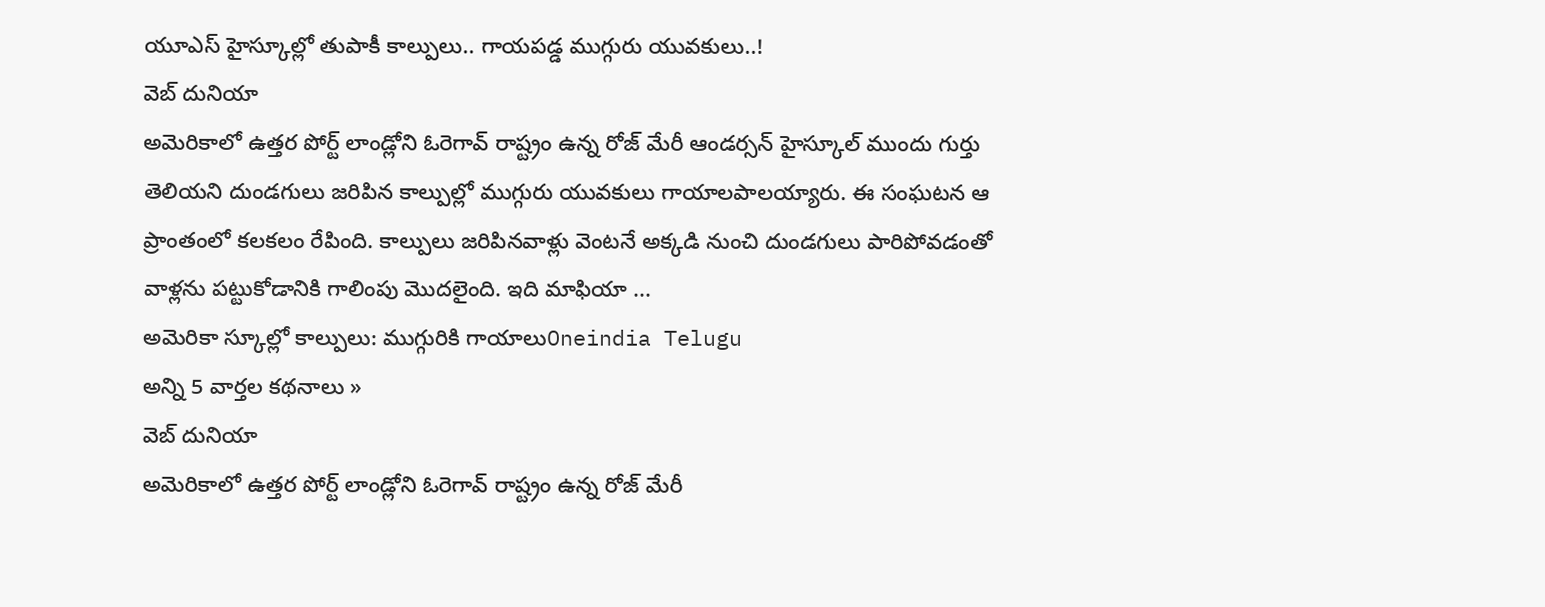యూఎస్ హైస్కూల్లో తుపాకీ కాల్పులు.. గాయపడ్డ ముగ్గురు యువకులు..!
వెబ్ దునియా
అమెరికాలో ఉత్తర పోర్ట్ లాండ్లోని ఓరెగావ్ రాష్ట్రం ఉన్న రోజ్ మేరీ ఆండర్సన్ హైస్కూల్ ముందు గుర్తు తెలియని దుండగులు జరిపిన కాల్పుల్లో ముగ్గురు యువకులు గాయాలపాలయ్యారు. ఈ సంఘటన ఆ ప్రాంతంలో కలకలం రేపింది. కాల్పులు జరిపినవాళ్లు వెంటనే అక్కడి నుంచి దుండగులు పారిపోవడంతో వాళ్లను పట్టుకోడానికి గాలింపు మొదలైంది. ఇది మాఫియా ...
అమెరికా స్కూల్లో కాల్పులు: ముగ్గురికి గాయాలుOneindia Telugu
అన్ని 5 వార్తల కథనాలు »
వెబ్ దునియా
అమెరికాలో ఉత్తర పోర్ట్ లాండ్లోని ఓరెగావ్ రాష్ట్రం ఉన్న రోజ్ మేరీ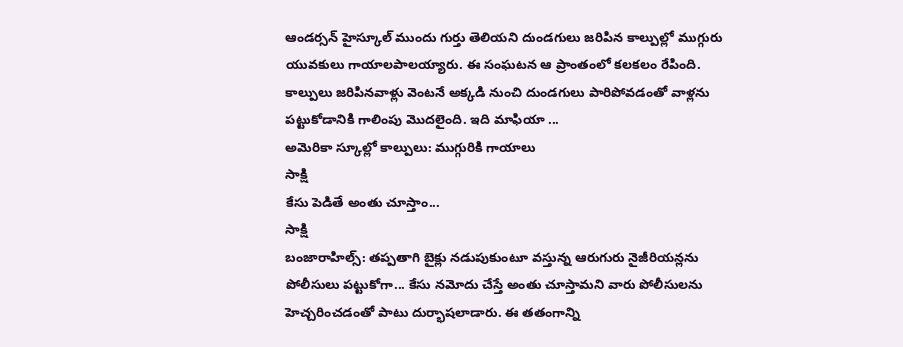ఆండర్సన్ హైస్కూల్ ముందు గుర్తు తెలియని దుండగులు జరిపిన కాల్పుల్లో ముగ్గురు యువకులు గాయాలపాలయ్యారు. ఈ సంఘటన ఆ ప్రాంతంలో కలకలం రేపింది. కాల్పులు జరిపినవాళ్లు వెంటనే అక్కడి నుంచి దుండగులు పారిపోవడంతో వాళ్లను పట్టుకోడానికి గాలింపు మొదలైంది. ఇది మాఫియా ...
అమెరికా స్కూల్లో కాల్పులు: ముగ్గురికి గాయాలు
సాక్షి
కేసు పెడితే అంతు చూస్తాం...
సాక్షి
బంజారాహిల్స్: తప్పతాగి బైక్లు నడుపుకుంటూ వస్తున్న ఆరుగురు నైజీరియన్లను పోలీసులు పట్టుకోగా... కేసు నమోదు చేస్తే అంతు చూస్తామని వారు పోలీసులను హెచ్చరించడంతో పాటు దుర్భాషలాడారు. ఈ తతంగాన్ని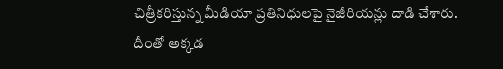చిత్రీకరిస్తున్న మీడియా ప్రతినిధులపై నైజీరియన్లు దాడి చేశారు. దీంతో అక్కడ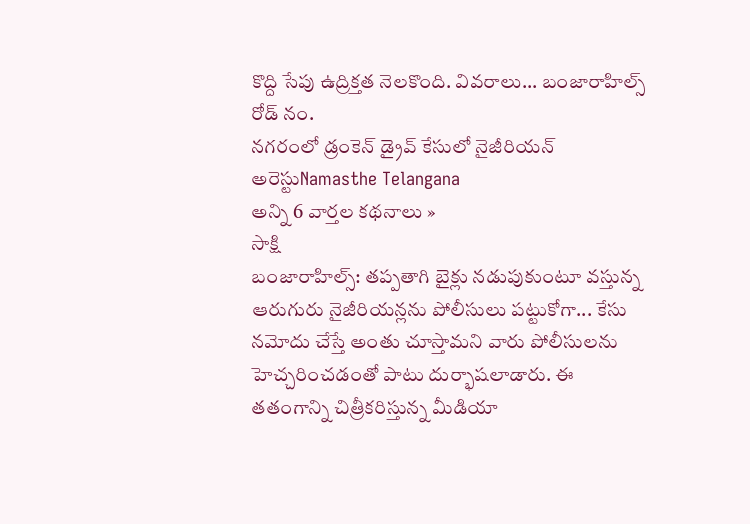కొద్ది సేపు ఉద్రిక్తత నెలకొంది. వివరాలు... బంజారాహిల్స్ రోడ్ నం.
నగరంలో డ్రంకెన్ డ్రైవ్ కేసులో నైజీరియన్ అరెస్టుNamasthe Telangana
అన్ని 6 వార్తల కథనాలు »
సాక్షి
బంజారాహిల్స్: తప్పతాగి బైక్లు నడుపుకుంటూ వస్తున్న ఆరుగురు నైజీరియన్లను పోలీసులు పట్టుకోగా... కేసు నమోదు చేస్తే అంతు చూస్తామని వారు పోలీసులను హెచ్చరించడంతో పాటు దుర్భాషలాడారు. ఈ తతంగాన్ని చిత్రీకరిస్తున్న మీడియా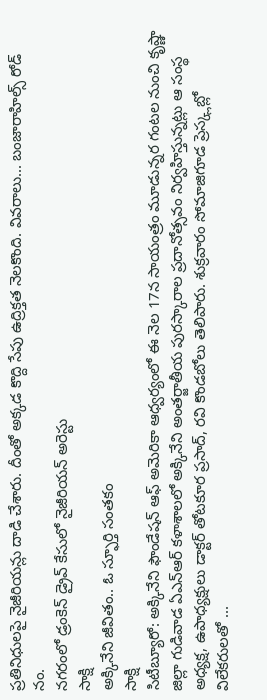ప్రతినిధులపై నైజీరియన్లు దాడి చేశారు. దీంతో అక్కడ కొద్ది సేపు ఉద్రిక్తత నెలకొంది. వివరాలు... బంజారాహిల్స్ రోడ్ నం.
నగరంలో డ్రంకెన్ డ్రైవ్ కేసులో నైజీరియన్ అరెస్టు
సాక్షి
అక్కినేని జీవితం.. ఓ స్ఫూర్తి సంతకం
సాక్షి
సిటీబ్యూరో: అక్కినేని ఫౌండేషన్ ఆఫ్ అమెరికా ఆధ్వర్యంలో ఈ నెల 17న సాయంత్రం మూడున్నర గంటల నుంచి కృష్ణా జిల్లా గుడివాడ ఏఎన్ఆర్ కళాశాలలో అక్కినేని అంతర్జాతీయ పురస్కారాల ప్రదానోత్సవం నిర్వహిస్తున్నట్లు ఆ సంస్థ అధ్యక్ష, ఉపాధ్యక్షులు డాక్టర్ తోటకూర ప్రసాద్, రవి కొండబోలు తెలిపారు. శుక్రవారం సోమాజిగూడ ప్రెస్క్లబ్లో విలేకరులతో ...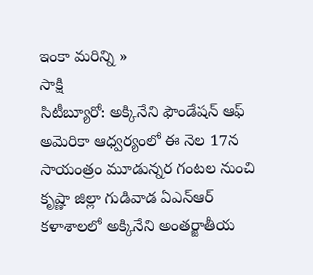ఇంకా మరిన్ని »
సాక్షి
సిటీబ్యూరో: అక్కినేని ఫౌండేషన్ ఆఫ్ అమెరికా ఆధ్వర్యంలో ఈ నెల 17న సాయంత్రం మూడున్నర గంటల నుంచి కృష్ణా జిల్లా గుడివాడ ఏఎన్ఆర్ కళాశాలలో అక్కినేని అంతర్జాతీయ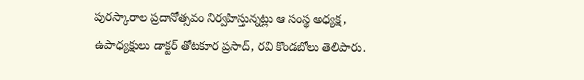పురస్కారాల ప్రదానోత్సవం నిర్వహిస్తున్నట్లు ఆ సంస్థ అధ్యక్ష, ఉపాధ్యక్షులు డాక్టర్ తోటకూర ప్రసాద్, రవి కొండబోలు తెలిపారు.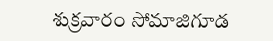శుక్రవారం సోమాజిగూడ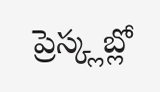ప్రెస్క్లబ్లో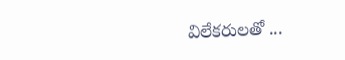విలేకరులతో ...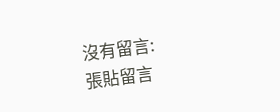沒有留言:
張貼留言